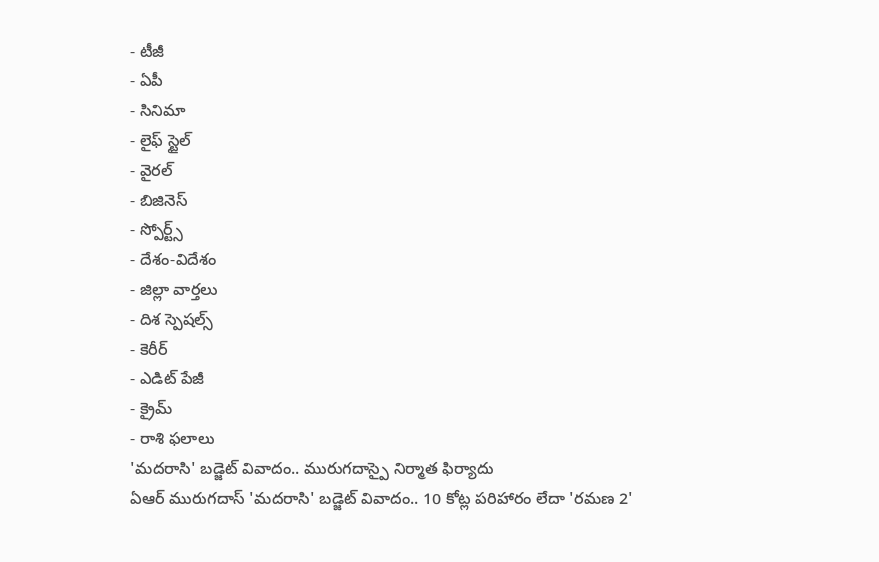- టీజీ
- ఏపీ
- సినిమా
- లైఫ్ స్టైల్
- వైరల్
- బిజినెస్
- స్పోర్ట్స్
- దేశం-విదేశం
- జిల్లా వార్తలు
- దిశ స్పెషల్స్
- కెరీర్
- ఎడిట్ పేజీ
- క్రైమ్
- రాశి ఫలాలు
'మదరాసి' బడ్జెట్ వివాదం.. మురుగదాస్పై నిర్మాత ఫిర్యాదు
ఏఆర్ మురుగదాస్ 'మదరాసి' బడ్జెట్ వివాదం.. 10 కోట్ల పరిహారం లేదా 'రమణ 2'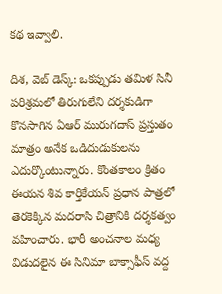కథ ఇవ్వాలి.

దిశ, వెబ్ డెస్క్: ఒకప్పుడు తమిళ సినీ పరిశ్రమలో తిరుగులేని దర్శకుడిగా కొనసాగిన ఏఆర్ మురుగదాస్ ప్రస్తుతం మాత్రం అనేక ఒడిదుడుకులను ఎదుర్కొంటున్నారు. కొంతకాలం క్రితం ఈయన శివ కార్తికేయన్ ప్రధాన పాత్రలో తెరకెక్కిన మదరాసి చిత్రానికి దర్శకత్వం వహించారు. భారీ అంచనాల మధ్య విడుదలైన ఈ సినిమా బాక్సాఫీస్ వద్ద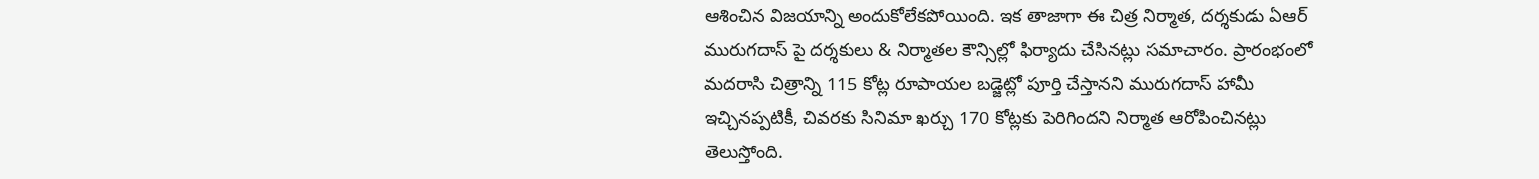ఆశించిన విజయాన్ని అందుకోలేకపోయింది. ఇక తాజాగా ఈ చిత్ర నిర్మాత, దర్శకుడు ఏఆర్ మురుగదాస్ పై దర్శకులు & నిర్మాతల కౌన్సిల్లో ఫిర్యాదు చేసినట్లు సమాచారం. ప్రారంభంలో మదరాసి చిత్రాన్ని 115 కోట్ల రూపాయల బడ్జెట్లో పూర్తి చేస్తానని మురుగదాస్ హామీ ఇచ్చినప్పటికీ, చివరకు సినిమా ఖర్చు 170 కోట్లకు పెరిగిందని నిర్మాత ఆరోపించినట్లు తెలుస్తోంది.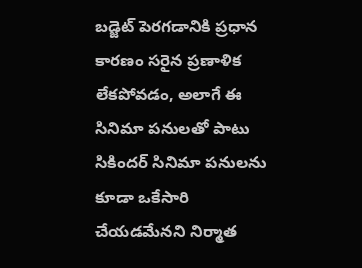బడ్జెట్ పెరగడానికి ప్రధాన కారణం సరైన ప్రణాళిక లేకపోవడం, అలాగే ఈ సినిమా పనులతో పాటు సికిందర్ సినిమా పనులను కూడా ఒకేసారి చేయడమేనని నిర్మాత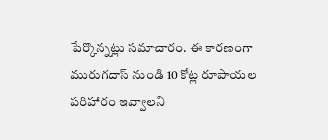పేర్కొన్నట్లు సమాచారం. ఈ కారణంగా మురుగదాస్ నుండి 10 కోట్ల రూపాయల పరిహారం ఇవ్వాలని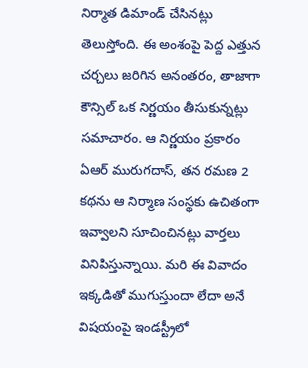నిర్మాత డిమాండ్ చేసినట్లు తెలుస్తోంది. ఈ అంశంపై పెద్ద ఎత్తున చర్చలు జరిగిన అనంతరం, తాజాగా కౌన్సిల్ ఒక నిర్ణయం తీసుకున్నట్లు సమాచారం. ఆ నిర్ణయం ప్రకారం ఏఆర్ మురుగదాస్, తన రమణ 2 కథను ఆ నిర్మాణ సంస్థకు ఉచితంగా ఇవ్వాలని సూచించినట్లు వార్తలు వినిపిస్తున్నాయి. మరి ఈ వివాదం ఇక్కడితో ముగుస్తుందా లేదా అనే విషయంపై ఇండస్ట్రీలో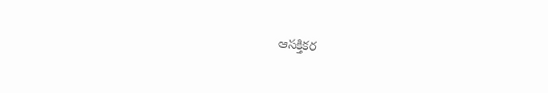ఆసక్తికర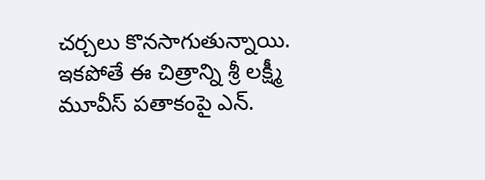చర్చలు కొనసాగుతున్నాయి. ఇకపోతే ఈ చిత్రాన్ని శ్రీ లక్ష్మీ మూవీస్ పతాకంపై ఎన్.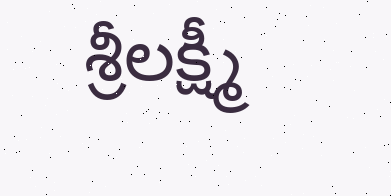శ్రీలక్ష్మీ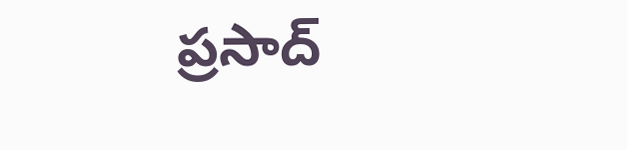ప్రసాద్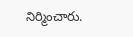నిర్మించారు.